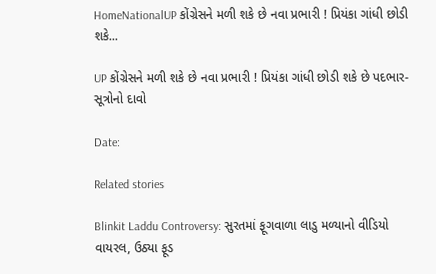HomeNationalUP કોંગ્રેસને મળી શકે છે નવા પ્રભારી ! પ્રિયંકા ગાંધી છોડી શકે...

UP કોંગ્રેસને મળી શકે છે નવા પ્રભારી ! પ્રિયંકા ગાંધી છોડી શકે છે પદભાર- સૂત્રોનો દાવો

Date:

Related stories

Blinkit Laddu Controversy: સુરતમાં ફૂગવાળા લાડુ મળ્યાનો વીડિયો વાયરલ, ઉઠ્યા ફૂડ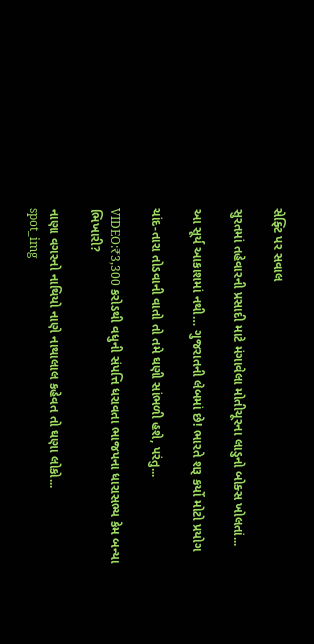સેફ્ટિ પર સવાલ

સુરતમાં તહેવારની પ્રસાદી માટે મંગાવેલા મોતીચૂરના લાડુનો બોક્સ ખોલતાં...

આ સૂર્ય આકાશમાં નથી… ગુજરાતની લેબમાં છે! ભારતે શરૂ કર્યો મોટો પ્રયોગ

ચાંદ-તારા તોડવાની વાતો તો તમે ઘણી સાંભળી હશે, પરંતુ...

VIDEO:₹3,300 કરોડથી વધુની સંપત્તિ ધરાવતા ભાજપના ધારાસભ્ય કેમ બન્યા ભિખારી?

નાણા વગરનો નાથિયો નાણે નાથાલાલ કહેવત તો ઘણા લોકો...
spot_img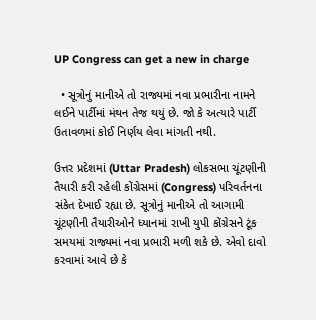UP Congress can get a new in charge

  • સૂત્રોનું માનીએ તો રાજ્યમાં નવા પ્રભારીના નામને લઈને પાર્ટીમાં મંથન તેજ થયું છે. જો કે અત્યારે પાર્ટી ઉતાવળમાં કોઈ નિર્ણય લેવા માંગતી નથી.

ઉત્તર પ્રદેશમાં (Uttar Pradesh) લોકસભા ચૂંટણીની તૈયારી કરી રહેલી કોંગ્રેસમાં (Congress) પરિવર્તનના સંકેત દેખાઈ રહ્યા છે. સૂત્રોનું માનીએ તો આગામી ચૂંટણીની તૈયારીઓને ધ્યાનમાં રાખી યુપી કોંગ્રેસને ટૂંક સમયમાં રાજ્યમાં નવા પ્રભારી મળી શકે છે. એવો દાવો કરવામાં આવે છે કે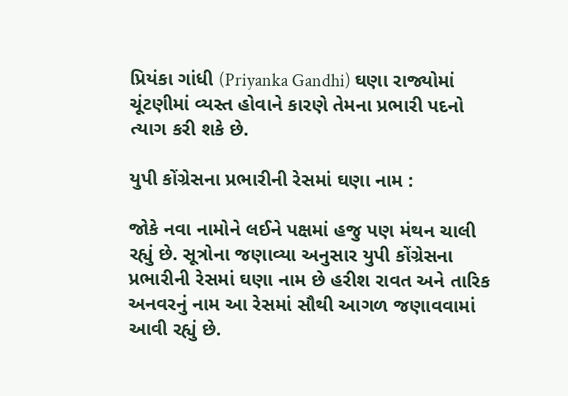પ્રિયંકા ગાંધી (Priyanka Gandhi) ઘણા રાજ્યોમાં ચૂંટણીમાં વ્યસ્ત હોવાને કારણે તેમના પ્રભારી પદનો ત્યાગ કરી શકે છે.

યુપી કોંગ્રેસના પ્રભારીની રેસમાં ઘણા નામ :

જોકે નવા નામોને લઈને પક્ષમાં હજુ પણ મંથન ચાલી રહ્યું છે. સૂત્રોના જણાવ્યા અનુસાર યુપી કોંગ્રેસના પ્રભારીની રેસમાં ઘણા નામ છે હરીશ રાવત અને તારિક અનવરનું નામ આ રેસમાં સૌથી આગળ જણાવવામાં આવી રહ્યું છે.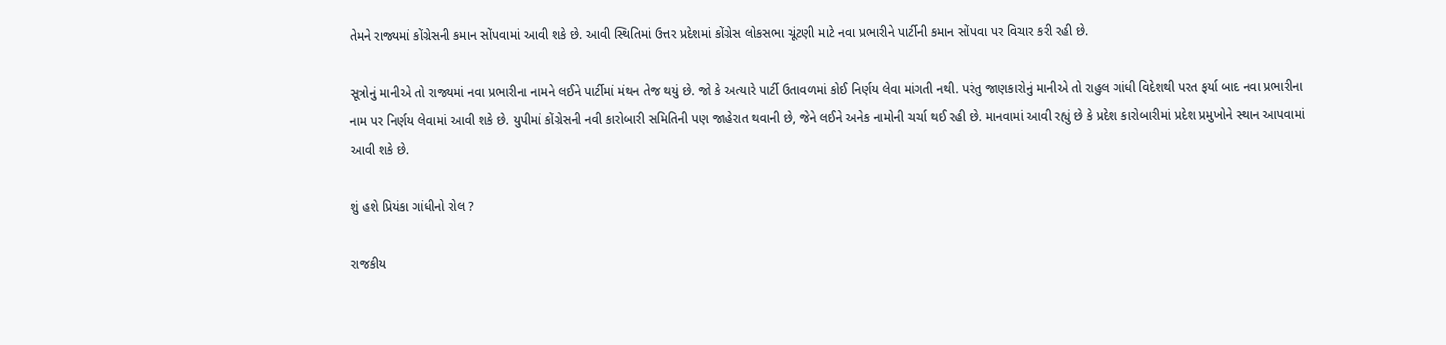તેમને રાજ્યમાં કોંગ્રેસની કમાન સોંપવામાં આવી શકે છે. આવી સ્થિતિમાં ઉત્તર પ્રદેશમાં કોંગ્રેસ લોકસભા ચૂંટણી માટે નવા પ્રભારીને પાર્ટીની કમાન સોંપવા પર વિચાર કરી રહી છે.

સૂત્રોનું માનીએ તો રાજ્યમાં નવા પ્રભારીના નામને લઈને પાર્ટીમાં મંથન તેજ થયું છે. જો કે અત્યારે પાર્ટી ઉતાવળમાં કોઈ નિર્ણય લેવા માંગતી નથી. પરંતુ જાણકારોનું માનીએ તો રાહુલ ગાંધી વિદેશથી પરત ફર્યા બાદ નવા પ્રભારીના નામ પર નિર્ણય લેવામાં આવી શકે છે. યુપીમાં કોંગ્રેસની નવી કારોબારી સમિતિની પણ જાહેરાત થવાની છે, જેને લઈને અનેક નામોની ચર્ચા થઈ રહી છે. માનવામાં આવી રહ્યું છે કે પ્રદેશ કારોબારીમાં પ્રદેશ પ્રમુખોને સ્થાન આપવામાં આવી શકે છે.

શું હશે પ્રિયંકા ગાંધીનો રોલ ?

રાજકીય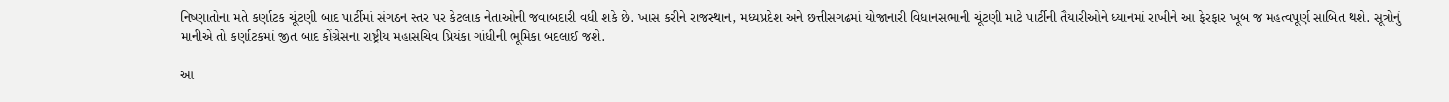નિષ્ણાતોના મતે કર્ણાટક ચૂંટણી બાદ પાર્ટીમાં સંગઠન સ્તર પર કેટલાક નેતાઓની જવાબદારી વધી શકે છે. ખાસ કરીને રાજસ્થાન, મધ્યપ્રદેશ અને છત્તીસગઢમાં યોજાનારી વિધાનસભાની ચૂંટણી માટે પાર્ટીની તૈયારીઓને ધ્યાનમાં રાખીને આ ફેરફાર ખૂબ જ મહત્વપૂર્ણ સાબિત થશે. સૂત્રોનું માનીએ તો કર્ણાટકમાં જીત બાદ કોંગ્રેસના રાષ્ટ્રીય મહાસચિવ પ્રિયંકા ગાંધીની ભૂમિકા બદલાઈ જશે.

આ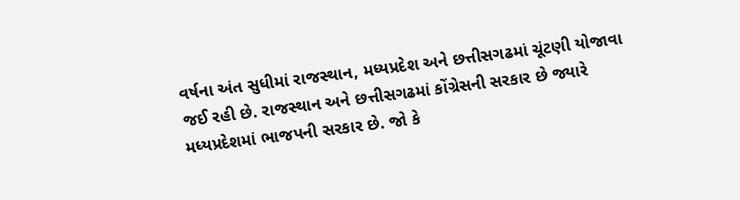વર્ષના અંત સુધીમાં રાજસ્થાન, મધ્યપ્રદેશ અને છત્તીસગઢમાં ચૂંટણી યોજાવા જઈ રહી છે. રાજસ્થાન અને છત્તીસગઢમાં કોંગ્રેસની સરકાર છે જ્યારે મધ્યપ્રદેશમાં ભાજપની સરકાર છે. જો કે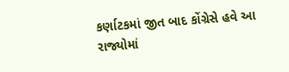કર્ણાટકમાં જીત બાદ કોંગ્રેસે હવે આ રાજ્યોમાં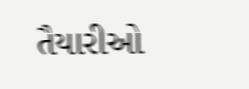તૈયારીઓ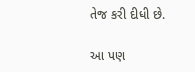તેજ કરી દીધી છે.

આ પણ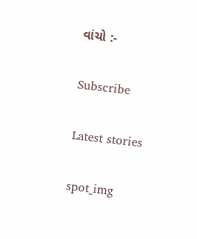વાંચો :-

Subscribe

Latest stories

spot_img